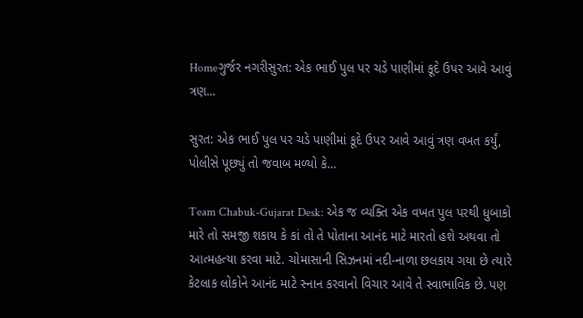Homeગુર્જર નગરીસુરત: એક ભાઈ પુલ પર ચડે પાણીમાં કૂદે ઉપર આવે આવું ત્રણ...

સુરત: એક ભાઈ પુલ પર ચડે પાણીમાં કૂદે ઉપર આવે આવું ત્રણ વખત કર્યું, પોલીસે પૂછ્યું તો જવાબ મળ્યો કે…

Team Chabuk-Gujarat Desk: એક જ વ્યક્તિ એક વખત પુલ પરથી ધુબાકો મારે તો સમજી શકાય કે કાં તો તે પોતાના આનંદ માટે મારતો હશે અથવા તો આત્મહત્યા કરવા માટે. ચોમાસાની સિઝનમાં નદી-નાળા છલકાય ગયા છે ત્યારે કેટલાક લોકોને આનંદ માટે સ્નાન કરવાનો વિચાર આવે તે સ્વાભાવિક છે. પણ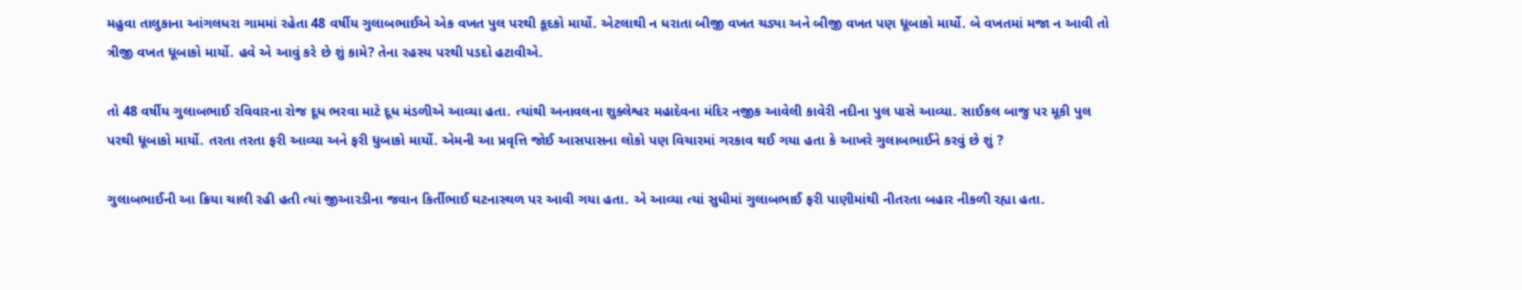મહુવા તાલુકાના આંગલધરા ગામમાં રહેતા 48 વર્ષીય ગુલાબભાઈએ એક વખત પુલ પરથી કૂદકો માર્યો. એટલાથી ન ધરાતા બીજી વખત ચડ્યા અને બીજી વખત પણ ધૂબાકો માર્યો. બે વખતમાં મજા ન આવી તો ત્રીજી વખત ધૂબાકો માર્યો. હવે એ આવું કરે છે શું કામે? તેના રહસ્ય પરથી પડદો હટાવીએ.

તો 48 વર્ષીય ગુલાબભાઈ રવિવારના રોજ દૂધ ભરવા માટે દૂધ મંડળીએ આવ્યા હતા. ત્યાંથી અનાવલના શુક્લેશ્વર મહાદેવના મંદિર નજીક આવેલી કાવેરી નદીના પુલ પાસે આવ્યા. સાઈકલ બાજુ પર મૂકી પુલ પરથી ધૂબાકો માર્યો. તરતા તરતા ફરી આવ્યા અને ફરી ધુબાકો માર્યો. એમની આ પ્રવૃત્તિ જોઈ આસપાસના લોકો પણ વિચારમાં ગરકાવ થઈ ગયા હતા કે આખરે ગુલાબભાઈને કરવું છે શું ?

ગુલાબભાઈની આ ક્રિયા ચાલી રહી હતી ત્યાં જીઆરડીના જવાન કિર્તીભાઈ ઘટનાસ્થળ પર આવી ગયા હતા. એ આવ્યા ત્યાં સુધીમાં ગુલાબભાઈ ફરી પાણીમાંથી નીતરતા બહાર નીકળી રહ્યા હતા.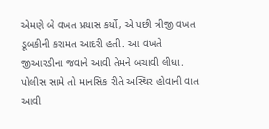એમણે બે વખત પ્રયાસ કર્યો, એ પછી ત્રીજી વખત ડૂબકીની કરામત આદરી હતી. આ વખતે જીઆરડીના જવાને આવી તેમને બચાવી લીધા. પોલીસ સામે તો માનસિક રીતે અસ્થિર હોવાની વાત આવી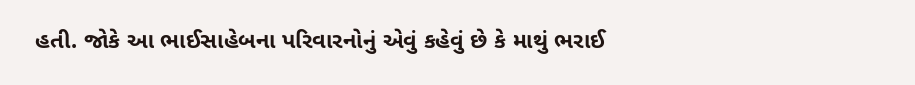હતી. જોકે આ ભાઈસાહેબના પરિવારનોનું એવું કહેવું છે કે માથું ભરાઈ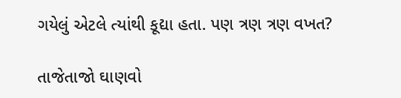ગયેલું એટલે ત્યાંથી કૂદ્યા હતા. પણ ત્રણ ત્રણ વખત?

તાજેતાજો ઘાણવો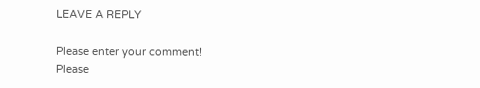LEAVE A REPLY

Please enter your comment!
Please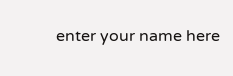enter your name here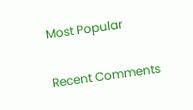Most Popular

Recent Comments